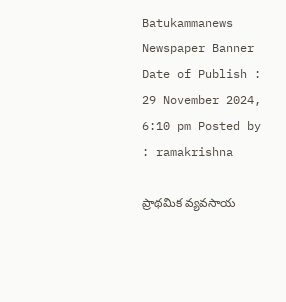Batukammanews
Newspaper Banner
Date of Publish : 29 November 2024, 6:10 pm Posted by : ramakrishna

ప్రాథమిక వ్యవసాయ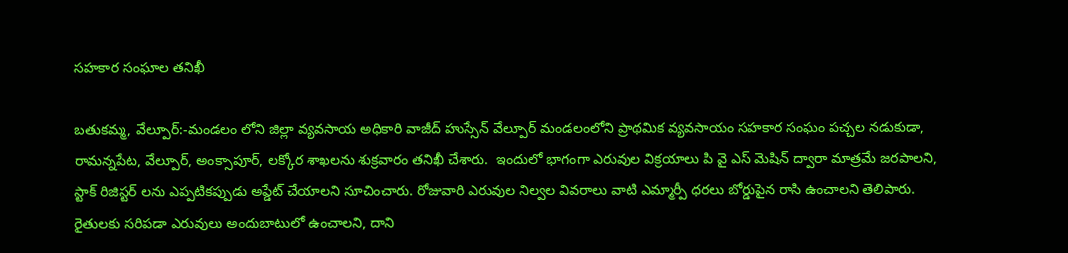సహకార సంఘాల తనిఖీ

బతుకమ్మ, వేల్పూర్:-మండలం లోని జిల్లా వ్యవసాయ అధికారి వాజీద్ హుస్సేన్ వేల్పూర్ మండలంలోని ప్రాథమిక వ్యవసాయం సహకార సంఘం పచ్చల నడుకుడా, రామన్నపేట, వేల్పూర్, అంక్సాపూర్, లక్కోర శాఖలను శుక్రవారం తనిఖీ చేశారు.  ఇందులో భాగంగా ఎరువుల విక్రయాలు పి వై ఎస్ మెషిన్ ద్వారా మాత్రమే జరపాలని, స్టాక్ రిజిస్టర్ లను ఎప్పటికప్పుడు అప్డేట్ చేయాలని సూచించారు. రోజువారి ఎరువుల నిల్వల వివరాలు వాటి ఎమ్మార్పీ ధరలు బోర్డుపైన రాసి ఉంచాలని తెలిపారు. రైతులకు సరిపడా ఎరువులు అందుబాటులో ఉంచాలని, దాని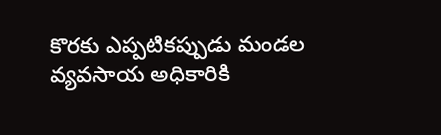కొరకు ఎప్పటికప్పుడు మండల వ్యవసాయ అధికారికి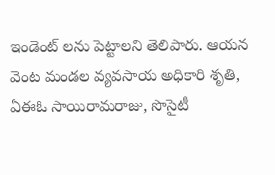ఇండెంట్ లను పెట్టాలని తెలిపారు. ఆయన వెంట మండల వ్యవసాయ అధికారి శృతి, ఏఈఓ సాయిరామరాజు, సొసైటీ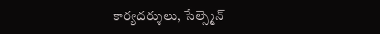కార్యదర్శులు, సేల్స్మెన్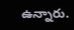ఉన్నారు.